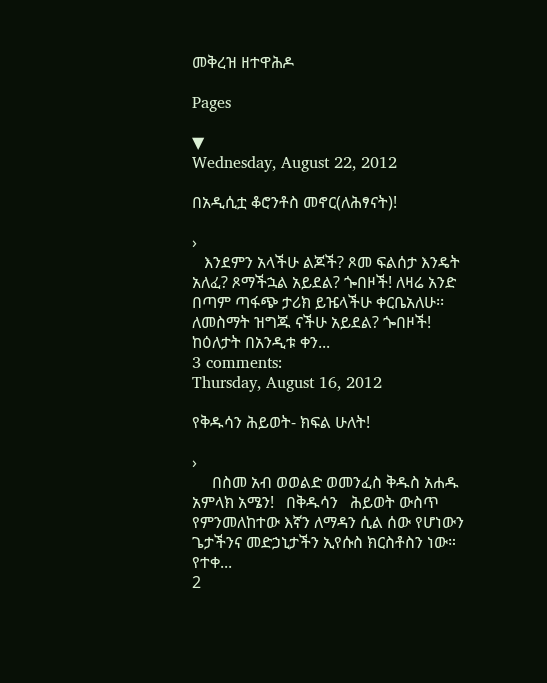መቅረዝ ዘተዋሕዶ

Pages

▼
Wednesday, August 22, 2012

በአዲሲቷ ቆሮንቶስ መኖር(ለሕፃናት)!

›
   እንደምን አላችሁ ልጆች? ጾመ ፍልሰታ እንዴት አለፈ? ጾማችኋል አይደል? ጐበዞች! ለዛሬ አንድ በጣም ጣፋጭ ታሪክ ይዤላችሁ ቀርቤአለሁ፡፡ ለመስማት ዝግጁ ናችሁ አይደል? ጐበዞች!    ከዕለታት በአንዲቱ ቀን...
3 comments:
Thursday, August 16, 2012

የቅዱሳን ሕይወት- ክፍል ሁለት!

›
     በስመ አብ ወወልድ ወመንፈስ ቅዱስ አሐዱ አምላክ አሜን!   በቅዱሳን   ሕይወት ውስጥ የምንመለከተው እኛን ለማዳን ሲል ሰው የሆነውን ጌታችንና መድኃኒታችን ኢየሱስ ክርስቶስን ነው። የተቀ...
2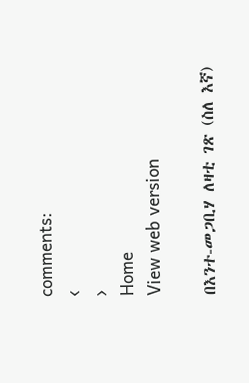comments:
‹
›
Home
View web version

በእንተ-መጋቢሃ ለዛቲ ገጽ (ስለ እኛ)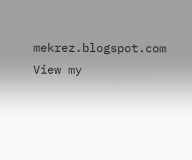mekrez.blogspot.com
View my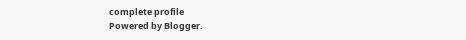complete profile
Powered by Blogger.